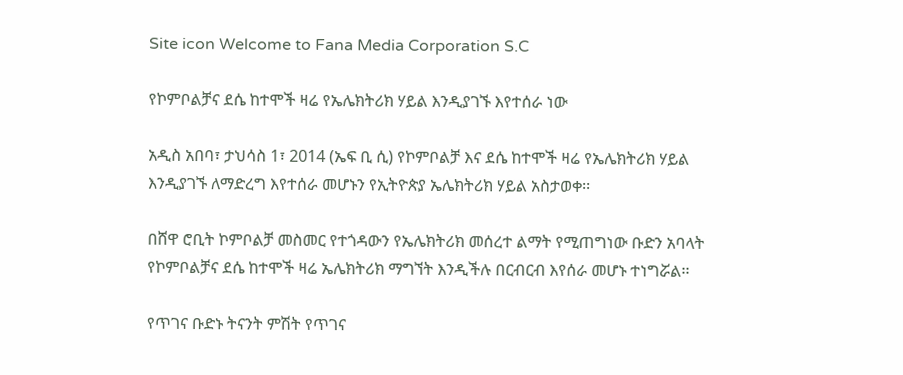Site icon Welcome to Fana Media Corporation S.C

የኮምቦልቻና ደሴ ከተሞች ዛሬ የኤሌክትሪክ ሃይል እንዲያገኙ እየተሰራ ነው

አዲስ አበባ፣ ታህሳስ 1፣ 2014 (ኤፍ ቢ ሲ) የኮምቦልቻ እና ደሴ ከተሞች ዛሬ የኤሌክትሪክ ሃይል እንዲያገኙ ለማድረግ እየተሰራ መሆኑን የኢትዮጵያ ኤሌክትሪክ ሃይል አስታወቀ፡፡

በሸዋ ሮቢት ኮምቦልቻ መስመር የተጎዳውን የኤሌክትሪክ መሰረተ ልማት የሚጠግነው ቡድን አባላት የኮምቦልቻና ደሴ ከተሞች ዛሬ ኤሌክትሪክ ማግኘት እንዲችሉ በርብርብ እየሰራ መሆኑ ተነግሯል፡፡

የጥገና ቡድኑ ትናንት ምሽት የጥገና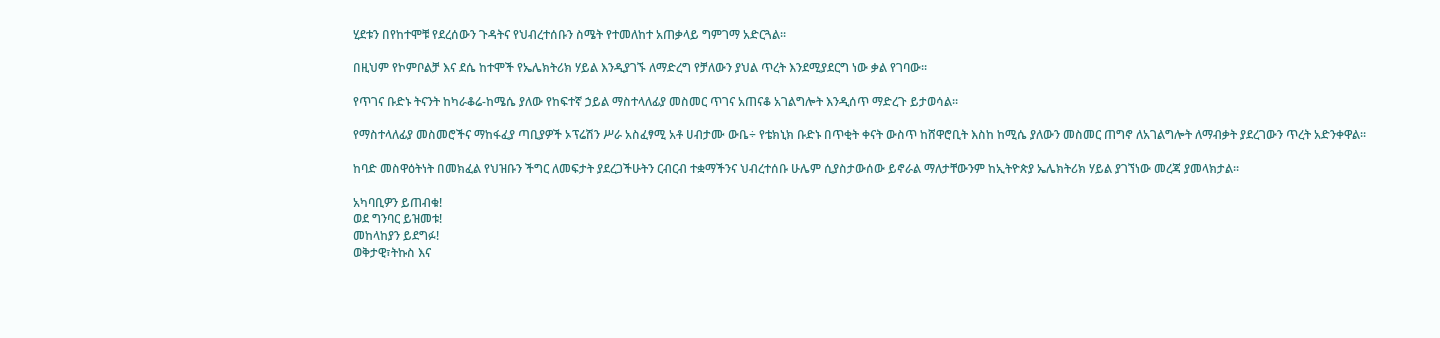ሂደቱን በየከተሞቹ የደረሰውን ጉዳትና የህብረተሰቡን ስሜት የተመለከተ አጠቃላይ ግምገማ አድርጓል፡፡

በዚህም የኮምቦልቻ እና ደሴ ከተሞች የኤሌክትሪክ ሃይል እንዲያገኙ ለማድረግ የቻለውን ያህል ጥረት እንደሚያደርግ ነው ቃል የገባው፡፡

የጥገና ቡድኑ ትናንት ከካራቆሬ-ከሜሴ ያለው የከፍተኛ ኃይል ማስተላለፊያ መስመር ጥገና አጠናቆ አገልግሎት እንዲሰጥ ማድረጉ ይታወሳል፡፡

የማስተላለፊያ መስመሮችና ማከፋፈያ ጣቢያዎች ኦፕሬሽን ሥራ አስፈፃሚ አቶ ሀብታሙ ውቤ÷ የቴክኒክ ቡድኑ በጥቂት ቀናት ውስጥ ከሸዋሮቢት እስከ ከሚሴ ያለውን መስመር ጠግኖ ለአገልግሎት ለማብቃት ያደረገውን ጥረት አድንቀዋል፡፡

ከባድ መስዋዕትነት በመክፈል የህዝቡን ችግር ለመፍታት ያደረጋችሁትን ርብርብ ተቋማችንና ህብረተሰቡ ሁሌም ሲያስታውሰው ይኖራል ማለታቸውንም ከኢትዮጵያ ኤሌክትሪክ ሃይል ያገኘነው መረጃ ያመላክታል፡፡

አካባቢዎን ይጠብቁ!
ወደ ግንባር ይዝመቱ!
መከላከያን ይደግፉ!
ወቅታዊ፣ትኩስ እና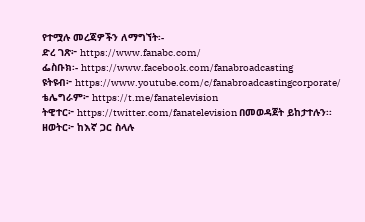የተሟሉ መረጃዎችን ለማግኘት፡-
ድረ ገጽ፦ https://www.fanabc.com/
ፌስቡክ፡- https://www.facebook.com/fanabroadcasting
ዩትዩብ፦ https://www.youtube.com/c/fanabroadcastingcorporate/
ቴሌግራም፦ https://t.me/fanatelevision
ትዊተር፦ https://twitter.com/fanatelevision በመወዳጀት ይከታተሉን፡፡
ዘወትር፦ ከእኛ ጋር ስላሉ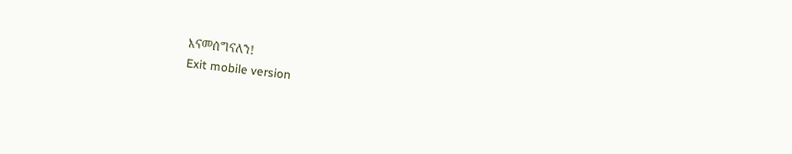እናመሰግናለን!
Exit mobile version